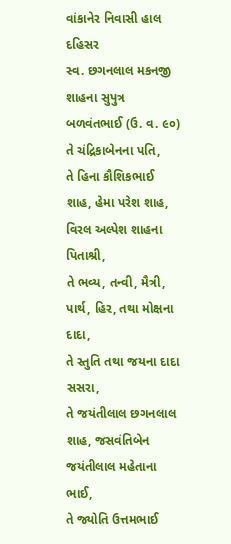વાંકાનેર નિવાસી હાલ દહિસર
સ્વ. છગનલાલ મકનજી શાહના સુપુત્ર
બળવંતભાઈ (ઉ. વ. ૯૦)
તે ચંદ્રિકાબેનના પતિ,
તે હિના કૌશિકભાઈ શાહ, હેમા પરેશ શાહ, વિરલ અલ્પેશ શાહના પિતાશ્રી,
તે ભવ્ય, તન્વી, મૈત્રી, પાર્થ, હિર, તથા મોક્ષના દાદા,
તે સ્તુતિ તથા જયના દાદા સસરા,
તે જયંતીલાલ છગનલાલ શાહ, જસવંતિબેન જયંતીલાલ મહેતાના ભાઈ,
તે જ્યોતિ ઉત્તમભાઈ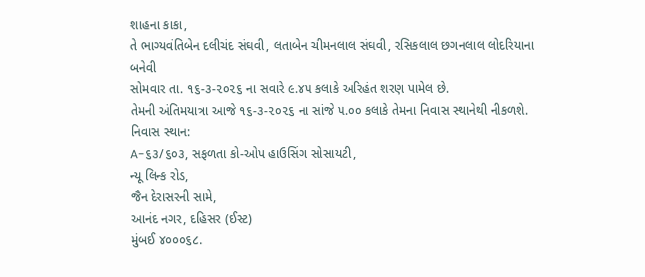શાહના કાકા,
તે ભાગ્યવંતિબેન દલીચંદ સંઘવી, લતાબેન ચીમનલાલ સંઘવી, રસિકલાલ છગનલાલ લોદરિયાના બનેવી
સોમવાર તા. ૧૬-૩-૨૦૨૬ ના સવારે ૯.૪૫ કલાકે અરિહંત શરણ પામેલ છે.
તેમની અંતિમયાત્રા આજે ૧૬-૩-૨૦૨૬ ના સાંજે ૫.૦૦ કલાકે તેમના નિવાસ સ્થાનેથી નીકળશે.
નિવાસ સ્થાન:
A-૬૩/૬૦૩, સફળતા કો-ઓપ હાઉસિંગ સોસાયટી,
ન્યૂ લિન્ક રોડ,
જૈન દેરાસરની સામે,
આનંદ નગર, દહિસર (ઈસ્ટ)
મુંબઈ ૪૦૦૦૬૮.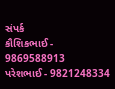સંપર્ક
કૌશિકભાઈ - 9869588913
પરેશભાઈ - 9821248334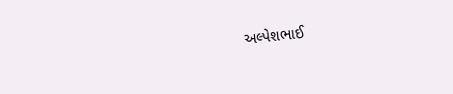અલ્પેશભાઈ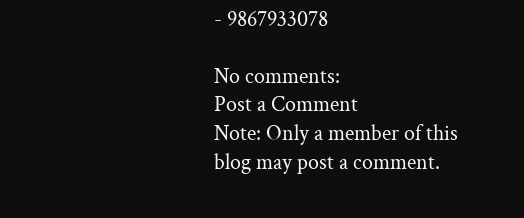- 9867933078

No comments:
Post a Comment
Note: Only a member of this blog may post a comment.